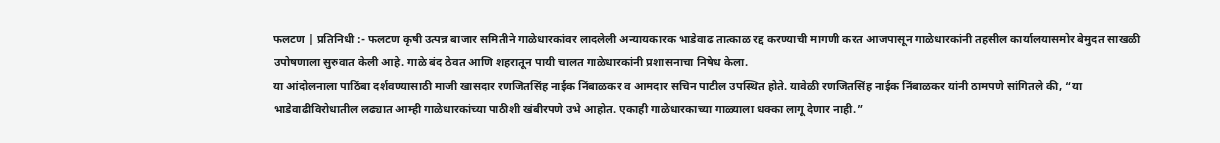फलटण | प्रतिनिधी :- फलटण कृषी उत्पन्न बाजार समितीने गाळेधारकांवर लादलेली अन्यायकारक भाडेवाढ तात्काळ रद्द करण्याची मागणी करत आजपासून गाळेधारकांनी तहसील कार्यालयासमोर बेमुदत साखळी उपोषणाला सुरुवात केली आहे. गाळे बंद ठेवत आणि शहरातून पायी चालत गाळेधारकांनी प्रशासनाचा निषेध केला.
या आंदोलनाला पाठिंबा दर्शवण्यासाठी माजी खासदार रणजितसिंह नाईक निंबाळकर व आमदार सचिन पाटील उपस्थित होते. यावेळी रणजितसिंह नाईक निंबाळकर यांनी ठामपणे सांगितले की, “या भाडेवाढीविरोधातील लढ्यात आम्ही गाळेधारकांच्या पाठीशी खंबीरपणे उभे आहोत. एकाही गाळेधारकाच्या गाळ्याला धक्का लागू देणार नाही.”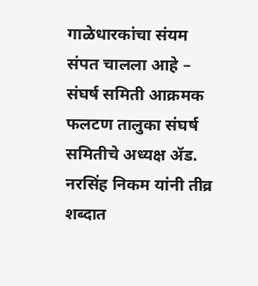गाळेधारकांचा संयम संपत चालला आहे – संघर्ष समिती आक्रमक
फलटण तालुका संघर्ष समितीचे अध्यक्ष ॲड. नरसिंह निकम यांनी तीव्र शब्दात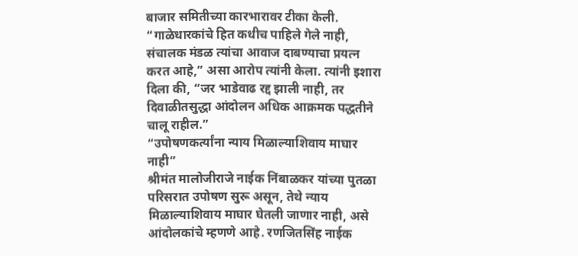बाजार समितीच्या कारभारावर टीका केली. “गाळेधारकांचे हित कधीच पाहिले गेले नाही, संचालक मंडळ त्यांचा आवाज दाबण्याचा प्रयत्न करत आहे,” असा आरोप त्यांनी केला. त्यांनी इशारा दिला की, “जर भाडेवाढ रद्द झाली नाही, तर दिवाळीतसुद्धा आंदोलन अधिक आक्रमक पद्धतीने चालू राहील.”
“उपोषणकर्त्यांना न्याय मिळाल्याशिवाय माघार नाही”
श्रीमंत मालोजीराजे नाईक निंबाळकर यांच्या पुतळा परिसरात उपोषण सुरू असून, तेथे न्याय मिळाल्याशिवाय माघार घेतली जाणार नाही, असे आंदोलकांचे म्हणणे आहे. रणजितसिंह नाईक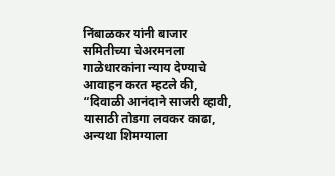निंबाळकर यांनी बाजार समितीच्या चेअरमनला गाळेधारकांना न्याय देण्याचे आवाहन करत म्हटले की, “दिवाळी आनंदाने साजरी व्हावी, यासाठी तोडगा लवकर काढा, अन्यथा शिमग्याला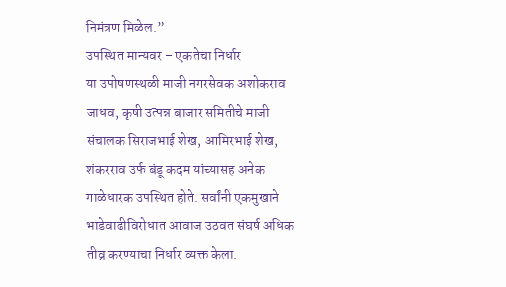निमंत्रण मिळेल.”
उपस्थित मान्यवर – एकतेचा निर्धार
या उपोषणस्थळी माजी नगरसेवक अशोकराव जाधव, कृषी उत्पन्न बाजार समितीचे माजी संचालक सिराजभाई शेख, आमिरभाई शेख, शंकरराव उर्फ बंडू कदम यांच्यासह अनेक गाळेधारक उपस्थित होते. सर्वांनी एकमुखाने भाडेवाढीविरोधात आवाज उठवत संघर्ष अधिक तीव्र करण्याचा निर्धार व्यक्त केला.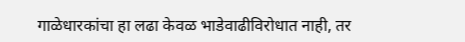गाळेधारकांचा हा लढा केवळ भाडेवाढीविरोधात नाही, तर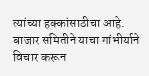त्यांच्या हक्कांसाठीचा आहे. बाजार समितीने याचा गांभीर्याने विचार करून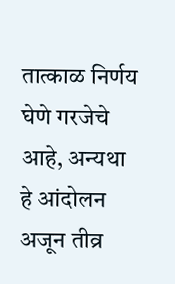तात्काळ निर्णय घेणे गरजेचे आहे, अन्यथा हे आंदोलन अजून तीव्र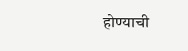होण्याची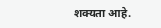शक्यता आहे.